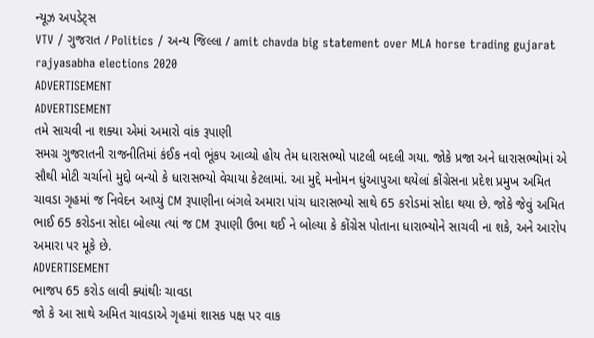ન્યૂઝ અપડેટ્સ
VTV / ગુજરાત / Politics / અન્ય જિલ્લા / amit chavda big statement over MLA horse trading gujarat rajyasabha elections 2020
ADVERTISEMENT
ADVERTISEMENT
તમે સાચવી ના શક્યા એમાં અમારો વાંક રૂપાણી
સમગ્ર ગુજરાતની રાજનીતિમાં કંઈક નવો ભૂંકપ આવ્યો હોય તેમ ધારાસભ્યો પાટલી બદલી ગયા. જોકે પ્રજા અને ધારાસભ્યોમાં એ સૌથી મોટી ચર્ચાનો મુદ્દો બન્યો કે ધારાસભ્યો વેચાયા કેટલામાં. આ મુદ્દે મનોમન ધુંઆપુઆ થયેલાં કોંગ્રેસના પ્રદેશ પ્રમુખ અમિત ચાવડા ગૃહમાં જ નિવેદન આપ્યું CM રૂપાણીના બંગલે અમારા પાંચ ધારાસભ્યો સાથે 65 કરોડમાં સોદા થયા છે. જોકે જેવું અમિત ભાઈ 65 કરોડના સોદા બોલ્યા ત્યાં જ CM રૂપાણી ઉભા થઈ ને બોલ્યા કે કોંગ્રેસ પોતાના ધારાભ્યોને સાચવી ના શકે, અને આરોપ અમારા પર મૂકે છે.
ADVERTISEMENT
ભાજપ 65 કરોડ લાવી ક્યાંથીઃ ચાવડા
જો કે આ સાથે અમિત ચાવડાએ ગૃહમાં શાસક પક્ષ પર વાક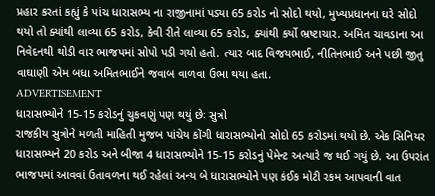પ્રહાર કરતાં કહ્યું કે પાંચ ધારાસભ્ય ના રાજીનામાં પડ્યા 65 કરોડ નો સોદો થયો, મુખ્યપ્રધાનના ઘરે સોદો થયો તો ક્યાંથી લાવ્યા 65 કરોડ, કેવી રીતે લાવ્યા 65 કરોડ, ક્યાંથી કર્યો ભ્રષ્ટાચાર. અમિત ચાવડાના આ નિવેદનથી થોડી વાર ભાજપમાં સોપો પડી ગયો હતો. ત્યાર બાદ વિજયભાઈ, નીતિનભાઈ અને પછી જીતુ વાઘાણી એમ બધા અમિતભાઈને જવાબ વાળવા ઉભા થયા હતા.
ADVERTISEMENT
ધારાસભ્યોને 15-15 કરોડનું ચુકવણું પણ થયું છેઃ સુત્રો
રાજકીય સુત્રોને મળતી માહિતી મુજબ પાંચેય કોંગી ધારાસભ્યોનો સોદો 65 કરોડમાં થયો છે. એક સિનિયર ધારાસભ્યને 20 કરોડ અને બીજા 4 ધારાસભ્યોને 15-15 કરોડનું પેમેન્ટ અત્યારે જ થઈ ગયું છે. આ ઉપરાંત ભાજપમાં આવવાં ઉતાવળના થઈ રહેલાં અન્ય બે ધારાસભ્યોને પણ કંઈક મોટી રકમ આપવાની વાત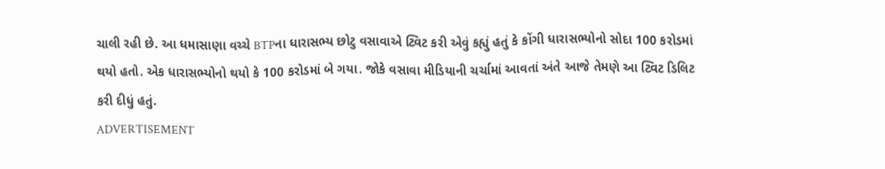ચાલી રહી છે. આ ધમાસાણા વચ્ચે BTPના ધારાસભ્ય છોટુ વસાવાએ ટ્વિટ કરી એવું કહ્યું હતું કે કોંગી ધારાસભ્યોનો સોદા 100 કરોડમાં થયો હતો. એક ધારાસભ્યોનો થયો કે 100 કરોડમાં બે ગયા. જોકે વસાવા મીડિયાની ચર્ચામાં આવતાં અંતે આજે તેમણે આ ટ્વિટ ડિલિટ કરી દીધું હતું.
ADVERTISEMENT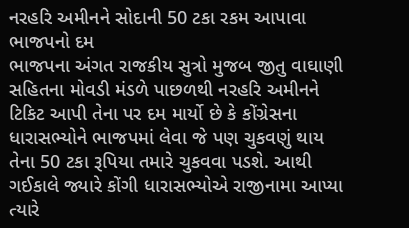નરહરિ અમીનને સોદાની 50 ટકા રકમ આપાવા ભાજપનો દમ
ભાજપના અંગત રાજકીય સુત્રો મુજબ જીતુ વાઘાણી સહિતના મોવડી મંડળે પાછળથી નરહરિ અમીનને ટિકિટ આપી તેના પર દમ માર્યો છે કે કોંગ્રેસના ધારાસભ્યોને ભાજપમાં લેવા જે પણ ચુકવણું થાય તેના 50 ટકા રૂપિયા તમારે ચુકવવા પડશે. આથી ગઈકાલે જ્યારે કોંગી ધારાસભ્યોએ રાજીનામા આપ્યા ત્યારે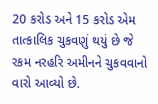20 કરોડ અને 15 કરોડ એમ તાત્કાલિક ચુકવણું થયું છે જે રકમ નરહરિ અમીનને ચુકવવાનો વારો આવ્યો છે.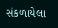સંકળાયેલા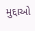મુદ્દાઓ